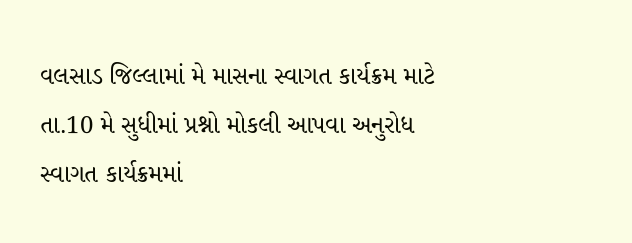વલસાડ જિલ્લામાં મે માસના સ્વાગત કાર્યક્રમ માટે તા.10 મે સુધીમાં પ્રશ્નો મોકલી આપવા અનુરોધ
સ્વાગત કાર્યક્રમમાં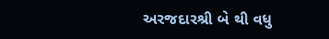અરજદારશ્રી બે થી વધુ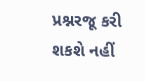પ્રશ્નરજૂ કરી શકશે નહીં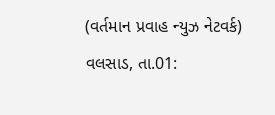(વર્તમાન પ્રવાહ ન્યુઝ નેટવર્ક) વલસાડ, તા.01: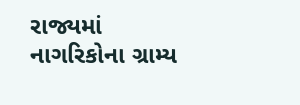રાજ્યમાં નાગરિકોના ગ્રામ્ય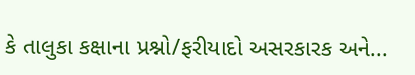કે તાલુકા કક્ષાના પ્રશ્નો/ફરીયાદો અસરકારક અને...